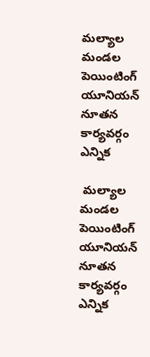మల్యాల మండల పెయింటింగ్ యూనియన్ నూతన కార్యవర్గం ఎన్నిక

 మల్యాల మండల పెయింటింగ్ యూనియన్ నూతన కార్యవర్గం ఎన్నిక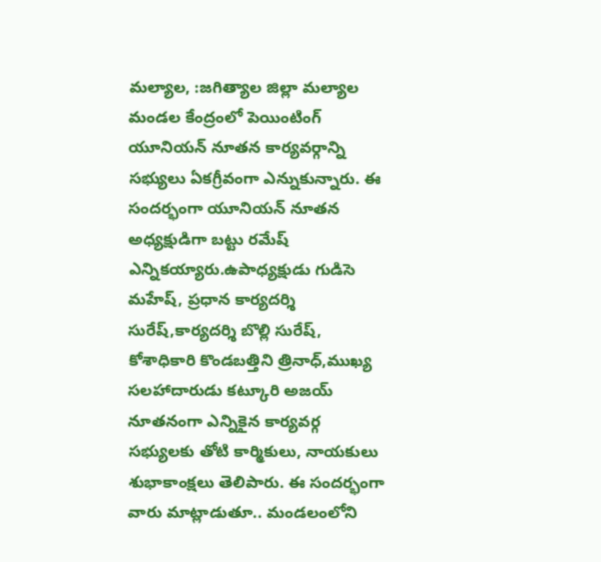మల్యాల, :జగిత్యాల జిల్లా మల్యాల మండల కేంద్రంలో పెయింటింగ్ యూనియన్ నూతన కార్యవర్గాన్ని సభ్యులు ఏకగ్రీవంగా ఎన్నుకున్నారు. ఈ సందర్భంగా యూనియన్ నూతన అధ్యక్షుడిగా బట్టు రమేష్ ఎన్నికయ్యారు.ఉపాధ్యక్షుడు గుడిసె మహేష్, ప్రధాన కార్యదర్శి సురేష్,కార్యదర్శి బొల్లి సురేష్, కోశాధికారి కొండబత్తిని త్రినాధ్,ముఖ్య సలహాదారుడు కట్కూరి అజయ్ నూతనంగా ఎన్నికైన కార్యవర్గ సభ్యులకు తోటి కార్మికులు, నాయకులు శుభాకాంక్షలు తెలిపారు. ఈ సందర్భంగా వారు మాట్లాడుతూ.. మండలంలోని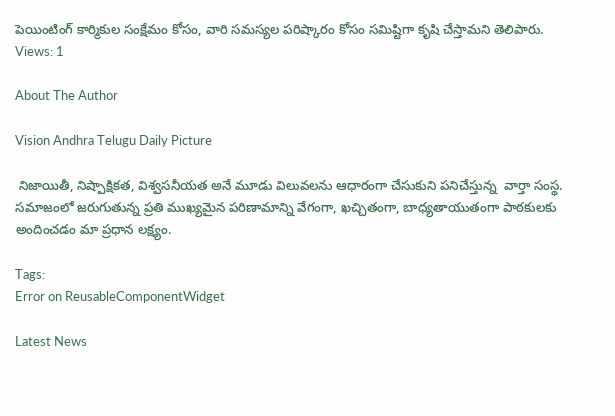పెయింటింగ్ కార్మికుల సంక్షేమం కోసం, వారి సమస్యల పరిష్కారం కోసం సమిష్టిగా కృషి చేస్తామని తెలిపారు.
Views: 1

About The Author

Vision Andhra Telugu Daily Picture

 నిజాయితీ, నిష్పాక్షికత, విశ్వసనీయత అనే మూడు విలువలను ఆధారంగా చేసుకుని పనిచేస్తున్న  వార్తా సంస్థ. సమాజంలో జరుగుతున్న ప్రతి ముఖ్యమైన పరిణామాన్ని వేగంగా, ఖచ్చితంగా, బాధ్యతాయుతంగా పాఠకులకు అందించడం మా ప్రధాన లక్ష్యం.

Tags:
Error on ReusableComponentWidget

Latest News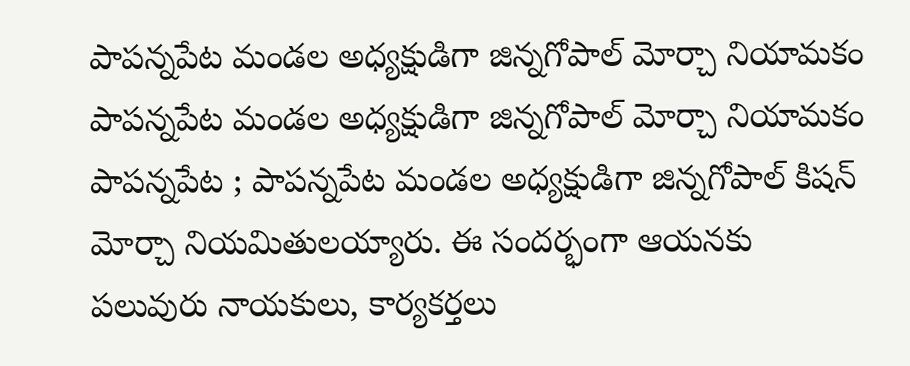పాపన్నపేట మండల అధ్యక్షుడిగా జిన్నగోపాల్ మోర్చా నియామకం పాపన్నపేట మండల అధ్యక్షుడిగా జిన్నగోపాల్ మోర్చా నియామకం
పాపన్నపేట ; పాపన్నపేట మండల అధ్యక్షుడిగా జిన్నగోపాల్ కిషన్ మోర్చా నియమితులయ్యారు. ఈ సందర్భంగా ఆయనకు పలువురు నాయకులు, కార్యకర్తలు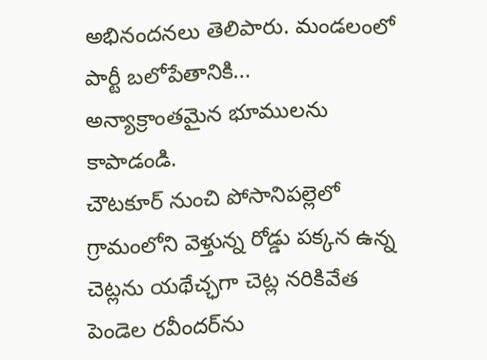అభినందనలు తెలిపారు. మండలంలో పార్టీ బలోపేతానికి...
అన్యాక్రాంతమైన భూములను కాపాడండి.
చౌటకూర్ నుంచి పోసానిపల్లెలో గ్రామంలోని వెళ్తున్న రోడ్డు పక్కన ఉన్న చెట్లను యథేచ్ఛగా చెట్ల నరికివేత
పెండెల రవీందర్‌ను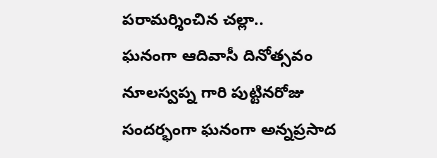పరామర్శించిన చల్లా..
ఘనంగా ఆదివాసీ దినోత్సవం
నూలస్వప్న గారి పుట్టినరోజు సందర్భంగా ఘనంగా అన్నప్రసాద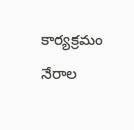కార్యక్రమం
నేరాల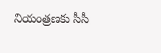నియంత్రణకు సీసీ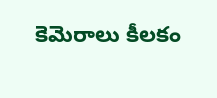కెమెరాలు కీలకం